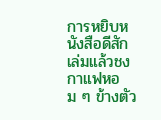การหยิบหนังสือดีสักเล่มแล้วชงกาแฟหอม ๆ ข้างตัว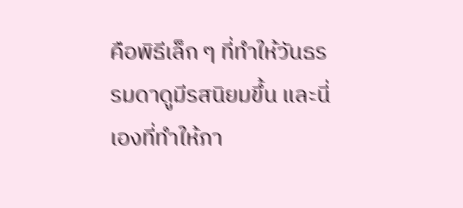คือพิธีเล็ก ๆ ที่ทำให้วันธรรมดาดูมีรสนิยมขึ้น และนี่เองที่ทำให้ภา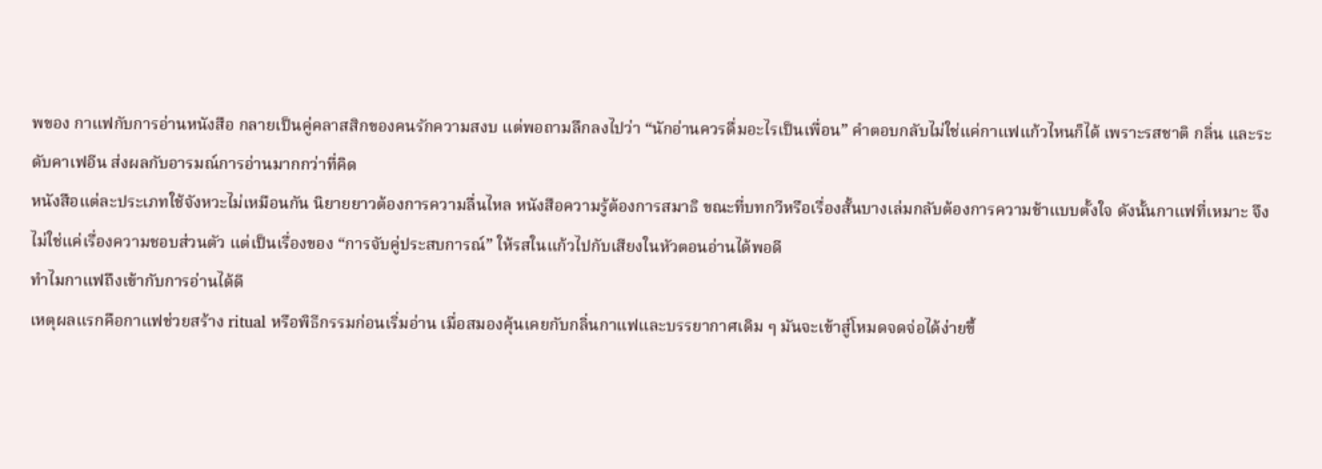พของ กาแฟกับการอ่านหนังสือ กลายเป็นคู่คลาสสิกของคนรักความสงบ แต่พอถามลึกลงไปว่า “นักอ่านควรดื่มอะไรเป็นเพื่อน” คำตอบกลับไม่ใช่แค่กาแฟแก้วไหนก็ได้ เพราะรสชาติ กลิ่น และระดับคาเฟอีน ส่งผลกับอารมณ์การอ่านมากกว่าที่คิด
หนังสือแต่ละประเภทใช้จังหวะไม่เหมือนกัน นิยายยาวต้องการความลื่นไหล หนังสือความรู้ต้องการสมาธิ ขณะที่บทกวีหรือเรื่องสั้นบางเล่มกลับต้องการความช้าแบบตั้งใจ ดังนั้นกาแฟที่เหมาะ จึงไม่ใช่แค่เรื่องความชอบส่วนตัว แต่เป็นเรื่องของ “การจับคู่ประสบการณ์” ให้รสในแก้วไปกับเสียงในหัวตอนอ่านได้พอดี
ทำไมกาแฟถึงเข้ากับการอ่านได้ดี
เหตุผลแรกคือกาแฟช่วยสร้าง ritual หรือพิธีกรรมก่อนเริ่มอ่าน เมื่อสมองคุ้นเคยกับกลิ่นกาแฟและบรรยากาศเดิม ๆ มันจะเข้าสู่โหมดจดจ่อได้ง่ายขึ้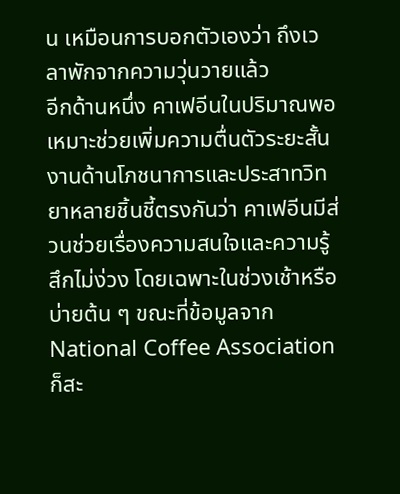น เหมือนการบอกตัวเองว่า ถึงเวลาพักจากความวุ่นวายแล้ว
อีกด้านหนึ่ง คาเฟอีนในปริมาณพอเหมาะช่วยเพิ่มความตื่นตัวระยะสั้น งานด้านโภชนาการและประสาทวิทยาหลายชิ้นชี้ตรงกันว่า คาเฟอีนมีส่วนช่วยเรื่องความสนใจและความรู้สึกไม่ง่วง โดยเฉพาะในช่วงเช้าหรือบ่ายต้น ๆ ขณะที่ข้อมูลจาก National Coffee Association ก็สะ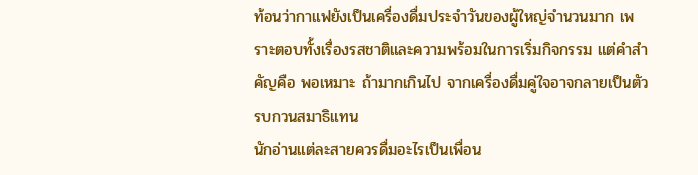ท้อนว่ากาแฟยังเป็นเครื่องดื่มประจำวันของผู้ใหญ่จำนวนมาก เพราะตอบทั้งเรื่องรสชาติและความพร้อมในการเริ่มกิจกรรม แต่คำสำคัญคือ พอเหมาะ ถ้ามากเกินไป จากเครื่องดื่มคู่ใจอาจกลายเป็นตัวรบกวนสมาธิแทน
นักอ่านแต่ละสายควรดื่มอะไรเป็นเพื่อน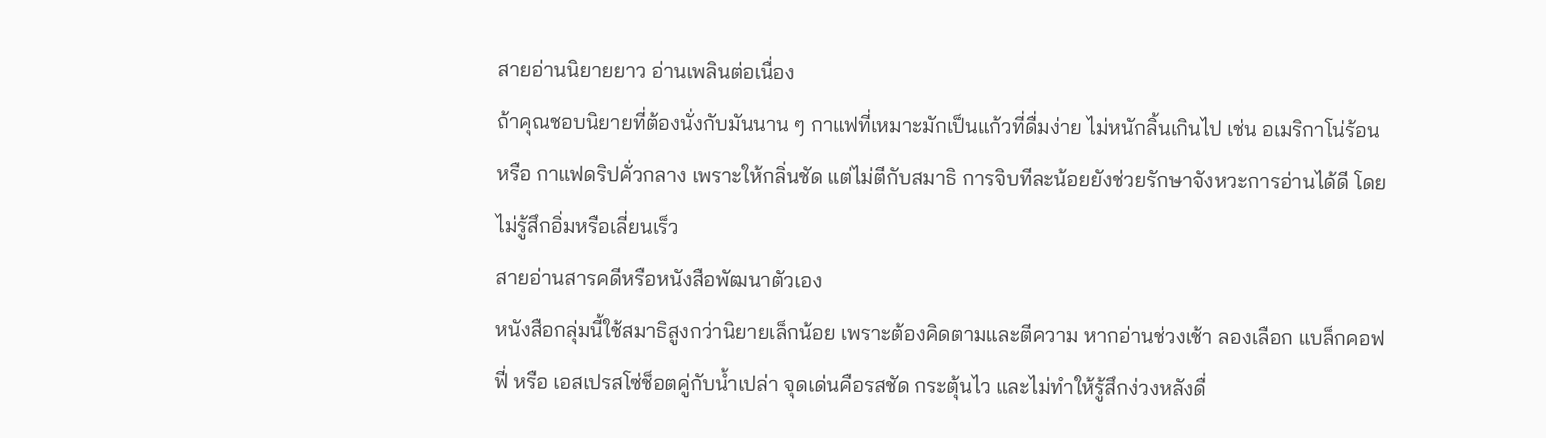สายอ่านนิยายยาว อ่านเพลินต่อเนื่อง
ถ้าคุณชอบนิยายที่ต้องนั่งกับมันนาน ๆ กาแฟที่เหมาะมักเป็นแก้วที่ดื่มง่าย ไม่หนักลิ้นเกินไป เช่น อเมริกาโน่ร้อน หรือ กาแฟดริปคั่วกลาง เพราะให้กลิ่นชัด แต่ไม่ตีกับสมาธิ การจิบทีละน้อยยังช่วยรักษาจังหวะการอ่านได้ดี โดยไม่รู้สึกอิ่มหรือเลี่ยนเร็ว
สายอ่านสารคดีหรือหนังสือพัฒนาตัวเอง
หนังสือกลุ่มนี้ใช้สมาธิสูงกว่านิยายเล็กน้อย เพราะต้องคิดตามและตีความ หากอ่านช่วงเช้า ลองเลือก แบล็กคอฟฟี่ หรือ เอสเปรสโซ่ช็อตคู่กับน้ำเปล่า จุดเด่นคือรสชัด กระตุ้นไว และไม่ทำให้รู้สึกง่วงหลังดื่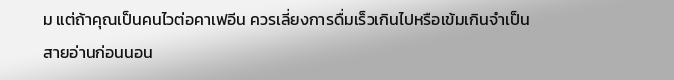ม แต่ถ้าคุณเป็นคนไวต่อคาเฟอีน ควรเลี่ยงการดื่มเร็วเกินไปหรือเข้มเกินจำเป็น
สายอ่านก่อนนอน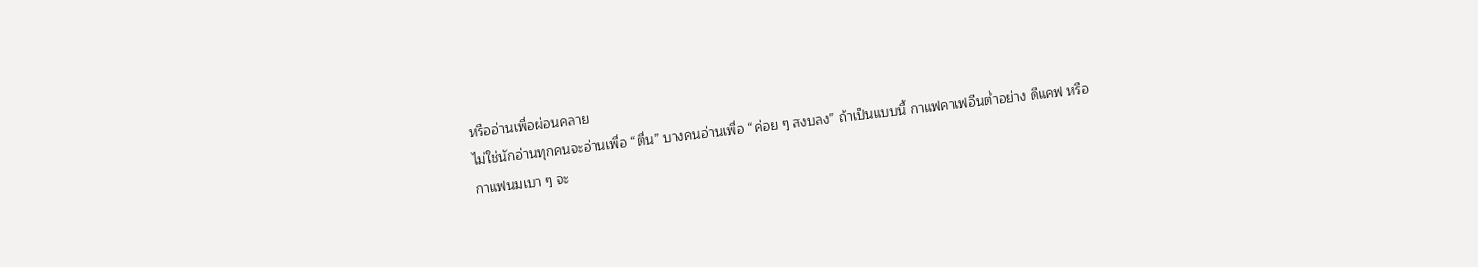หรืออ่านเพื่อผ่อนคลาย
ไม่ใช่นักอ่านทุกคนจะอ่านเพื่อ “ตื่น” บางคนอ่านเพื่อ “ค่อย ๆ สงบลง” ถ้าเป็นแบบนี้ กาแฟคาเฟอีนต่ำอย่าง ดีแคฟ หรือกาแฟนมเบา ๆ จะ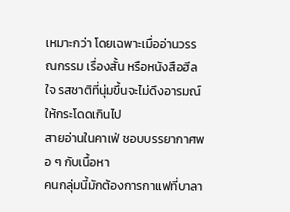เหมาะกว่า โดยเฉพาะเมื่ออ่านวรรณกรรม เรื่องสั้น หรือหนังสือฮีลใจ รสชาติที่นุ่มขึ้นจะไม่ดึงอารมณ์ให้กระโดดเกินไป
สายอ่านในคาเฟ่ ชอบบรรยากาศพอ ๆ กับเนื้อหา
คนกลุ่มนี้มักต้องการกาแฟที่บาลา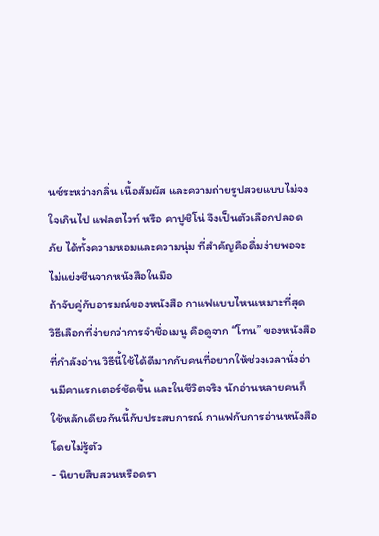นซ์ระหว่างกลิ่น เนื้อสัมผัส และความถ่ายรูปสวยแบบไม่จงใจเกินไป แฟลตไวท์ หรือ คาปูชิโน่ จึงเป็นตัวเลือกปลอดภัย ได้ทั้งความหอมและความนุ่ม ที่สำคัญคือดื่มง่ายพอจะไม่แย่งซีนจากหนังสือในมือ
ถ้าจับคู่กับอารมณ์ของหนังสือ กาแฟแบบไหนเหมาะที่สุด
วิธีเลือกที่ง่ายกว่าการจำชื่อเมนู คือดูจาก “โทน” ของหนังสือที่กำลังอ่าน วิธีนี้ใช้ได้ดีมากกับคนที่อยากให้ช่วงเวลานั่งอ่านมีคาแรกเตอร์ชัดขึ้น และในชีวิตจริง นักอ่านหลายคนก็ใช้หลักเดียวกันนี้กับประสบการณ์ กาแฟกับการอ่านหนังสือ โดยไม่รู้ตัว
- นิยายสืบสวนหรือดรา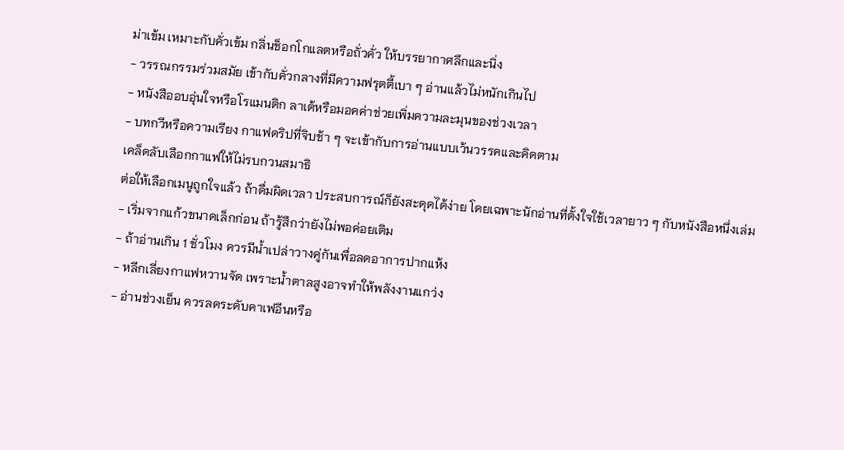ม่าเข้ม เหมาะกับคั่วเข้ม กลิ่นช็อกโกแลตหรือถั่วคั่ว ให้บรรยากาศลึกและนิ่ง
- วรรณกรรมร่วมสมัย เข้ากับคั่วกลางที่มีความฟรุตตี้เบา ๆ อ่านแล้วไม่หนักเกินไป
- หนังสืออบอุ่นใจหรือโรแมนติก ลาเต้หรือมอคค่าช่วยเพิ่มความละมุนของช่วงเวลา
- บทกวีหรือความเรียง กาแฟดริปที่จิบช้า ๆ จะเข้ากับการอ่านแบบเว้นวรรคและคิดตาม
เคล็ดลับเลือกกาแฟให้ไม่รบกวนสมาธิ
ต่อให้เลือกเมนูถูกใจแล้ว ถ้าดื่มผิดเวลา ประสบการณ์ก็ยังสะดุดได้ง่าย โดยเฉพาะนักอ่านที่ตั้งใจใช้เวลายาว ๆ กับหนังสือหนึ่งเล่ม
- เริ่มจากแก้วขนาดเล็กก่อน ถ้ารู้สึกว่ายังไม่พอค่อยเติม
- ถ้าอ่านเกิน 1 ชั่วโมง ควรมีน้ำเปล่าวางคู่กันเพื่อลดอาการปากแห้ง
- หลีกเลี่ยงกาแฟหวานจัด เพราะน้ำตาลสูงอาจทำให้พลังงานแกว่ง
- อ่านช่วงเย็น ควรลดระดับคาเฟอีนหรือ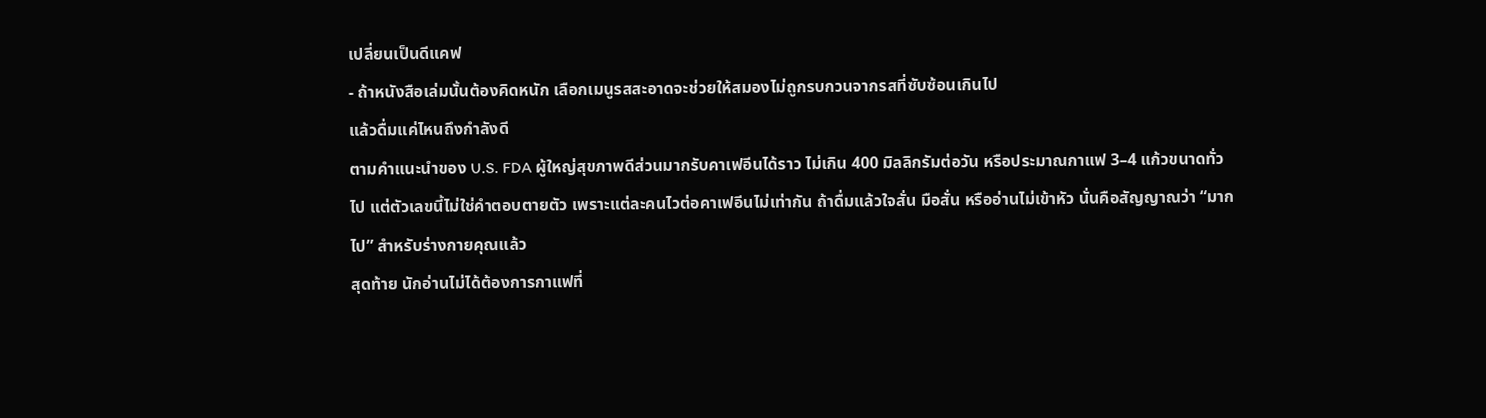เปลี่ยนเป็นดีแคฟ
- ถ้าหนังสือเล่มนั้นต้องคิดหนัก เลือกเมนูรสสะอาดจะช่วยให้สมองไม่ถูกรบกวนจากรสที่ซับซ้อนเกินไป
แล้วดื่มแค่ไหนถึงกำลังดี
ตามคำแนะนำของ U.S. FDA ผู้ใหญ่สุขภาพดีส่วนมากรับคาเฟอีนได้ราว ไม่เกิน 400 มิลลิกรัมต่อวัน หรือประมาณกาแฟ 3–4 แก้วขนาดทั่วไป แต่ตัวเลขนี้ไม่ใช่คำตอบตายตัว เพราะแต่ละคนไวต่อคาเฟอีนไม่เท่ากัน ถ้าดื่มแล้วใจสั่น มือสั่น หรืออ่านไม่เข้าหัว นั่นคือสัญญาณว่า “มากไป” สำหรับร่างกายคุณแล้ว
สุดท้าย นักอ่านไม่ได้ต้องการกาแฟที่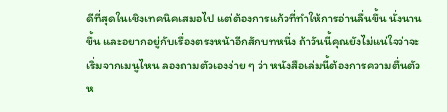ดีที่สุดในเชิงเทคนิคเสมอไป แต่ต้องการแก้วที่ทำให้การอ่านลื่นขึ้น นั่งนานขึ้น และอยากอยู่กับเรื่องตรงหน้าอีกสักบทหนึ่ง ถ้าวันนี้คุณยังไม่แน่ใจว่าจะเริ่มจากเมนูไหน ลองถามตัวเองง่าย ๆ ว่า หนังสือเล่มนี้ต้องการความตื่นตัวห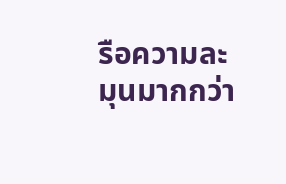รือความละมุนมากกว่า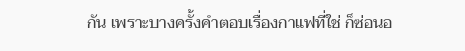กัน เพราะบางครั้งคำตอบเรื่องกาแฟที่ใช่ ก็ซ่อนอ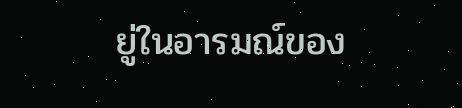ยู่ในอารมณ์ของ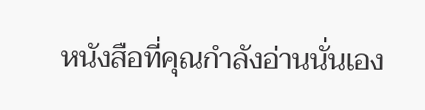หนังสือที่คุณกำลังอ่านนั่นเอง